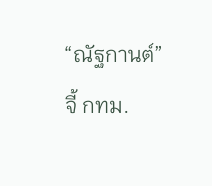“ณัฐกานต์” จี้ กทม.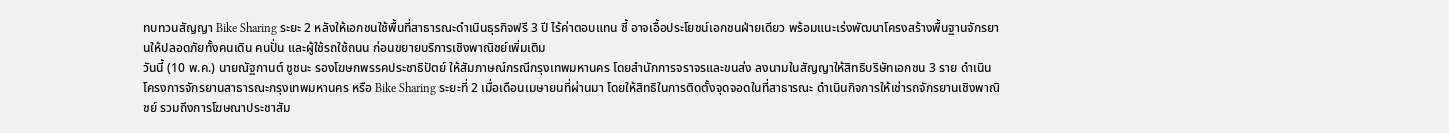ทบทวนสัญญา Bike Sharing ระยะ 2 หลังให้เอกชนใช้พื้นที่สาธารณะดำเนินธุรกิจฟรี 3 ปี ไร้ค่าตอบแทน ชี้ อาจเอื้อประโยชน์เอกชนฝ่ายเดียว พร้อมแนะเร่งพัฒนาโครงสร้างพื้นฐานจักรยานให้ปลอดภัยทั้งคนเดิน คนปั่น และผู้ใช้รถใช้ถนน ก่อนขยายบริการเชิงพาณิชย์เพิ่มเติม
วันนี้ (10 พ.ค.) นายณัฐกานต์ ชูชนะ รองโฆษกพรรคประชาธิปัตย์ ให้สัมภาษณ์กรณีกรุงเทพมหานคร โดยสำนักการจราจรและขนส่ง ลงนามในสัญญาให้สิทธิบริษัทเอกชน 3 ราย ดำเนินโครงการจักรยานสาธารณะกรุงเทพมหานคร หรือ Bike Sharing ระยะที่ 2 เมื่อเดือนเมษายนที่ผ่านมา โดยให้สิทธิในการติดตั้งจุดจอดในที่สาธารณะ ดำเนินกิจการให้เช่ารถจักรยานเชิงพาณิชย์ รวมถึงการโฆษณาประชาสัม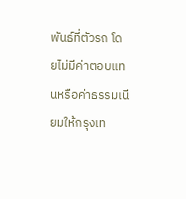พันธ์ที่ตัวรถ โดยไม่มีค่าตอบแทนหรือค่าธรรมเนียมให้กรุงเท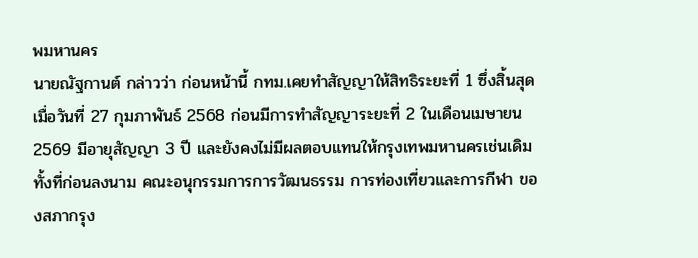พมหานคร
นายณัฐกานต์ กล่าวว่า ก่อนหน้านี้ กทม.เคยทำสัญญาให้สิทธิระยะที่ 1 ซึ่งสิ้นสุดเมื่อวันที่ 27 กุมภาพันธ์ 2568 ก่อนมีการทำสัญญาระยะที่ 2 ในเดือนเมษายน 2569 มีอายุสัญญา 3 ปี และยังคงไม่มีผลตอบแทนให้กรุงเทพมหานครเช่นเดิม ทั้งที่ก่อนลงนาม คณะอนุกรรมการการวัฒนธรรม การท่องเที่ยวและการกีฬา ของสภากรุง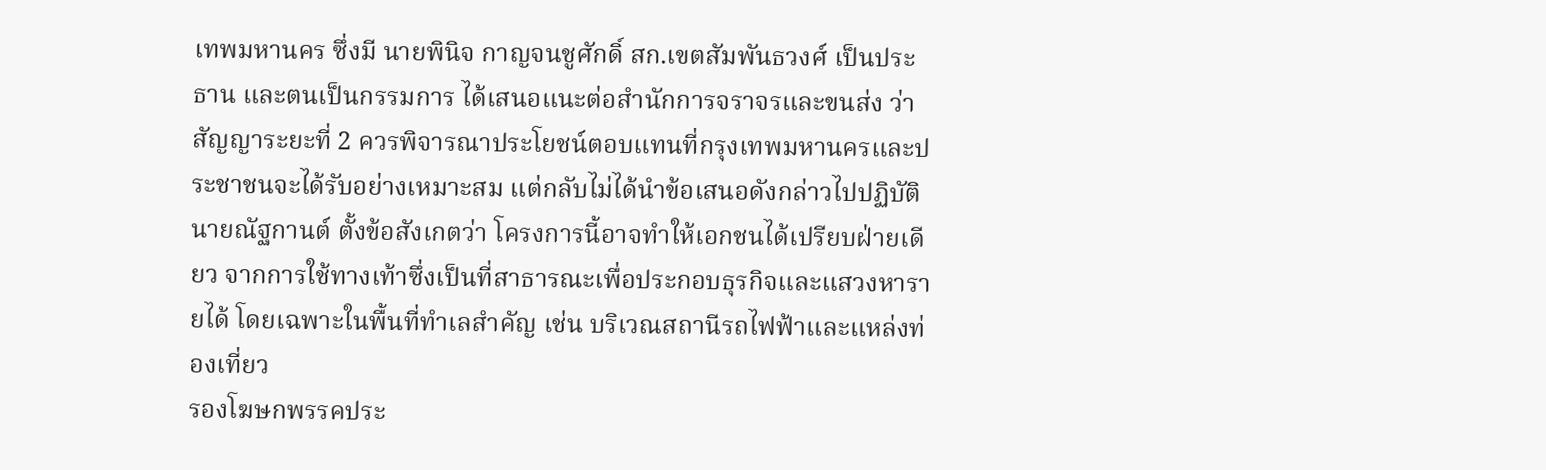เทพมหานคร ซึ่งมี นายพินิจ กาญจนชูศักดิ์ สก.เขตสัมพันธวงศ์ เป็นประธาน และตนเป็นกรรมการ ได้เสนอแนะต่อสำนักการจราจรและขนส่ง ว่า สัญญาระยะที่ 2 ควรพิจารณาประโยชน์ตอบแทนที่กรุงเทพมหานครและประชาชนจะได้รับอย่างเหมาะสม แต่กลับไม่ได้นำข้อเสนอดังกล่าวไปปฏิบัติ
นายณัฐกานต์ ตั้งข้อสังเกตว่า โครงการนี้อาจทำให้เอกชนได้เปรียบฝ่ายเดียว จากการใช้ทางเท้าซึ่งเป็นที่สาธารณะเพื่อประกอบธุรกิจและแสวงหารายได้ โดยเฉพาะในพื้นที่ทำเลสำคัญ เช่น บริเวณสถานีรถไฟฟ้าและแหล่งท่องเที่ยว
รองโฆษกพรรคประ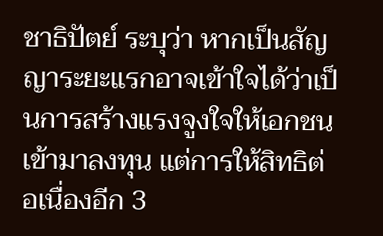ชาธิปัตย์ ระบุว่า หากเป็นสัญญาระยะแรกอาจเข้าใจได้ว่าเป็นการสร้างแรงจูงใจให้เอกชนเข้ามาลงทุน แต่การให้สิทธิต่อเนื่องอีก 3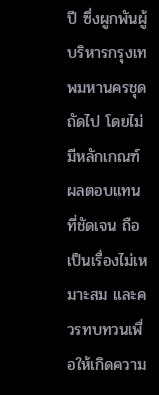ปี ซึ่งผูกพันผู้บริหารกรุงเทพมหานครชุดถัดไป โดยไม่มีหลักเกณฑ์ผลตอบแทนที่ชัดเจน ถือเป็นเรื่องไม่เหมาะสม และควรทบทวนเพื่อให้เกิดความ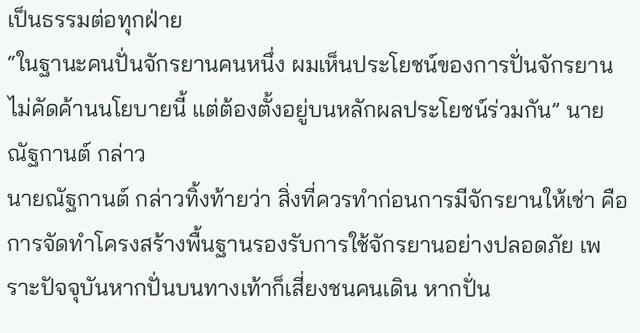เป็นธรรมต่อทุกฝ่าย
“ในฐานะคนปั่นจักรยานคนหนึ่ง ผมเห็นประโยชน์ของการปั่นจักรยาน ไม่คัดค้านนโยบายนี้ แต่ต้องตั้งอยู่บนหลักผลประโยชน์ร่วมกัน” นายณัฐกานต์ กล่าว
นายณัฐกานต์ กล่าวทิ้งท้ายว่า สิ่งที่ควรทำก่อนการมีจักรยานให้เช่า คือ การจัดทำโครงสร้างพื้นฐานรองรับการใช้จักรยานอย่างปลอดภัย เพราะปัจจุบันหากปั่นบนทางเท้าก็เสี่ยงชนคนเดิน หากปั่น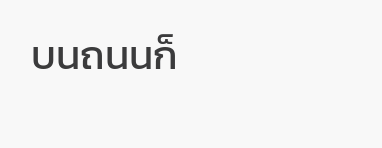บนถนนก็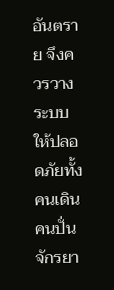อันตราย จึงควรวางระบบให้ปลอดภัยทั้งคนเดิน คนปั่นจักรยา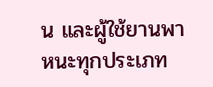น และผู้ใช้ยานพาหนะทุกประเภท